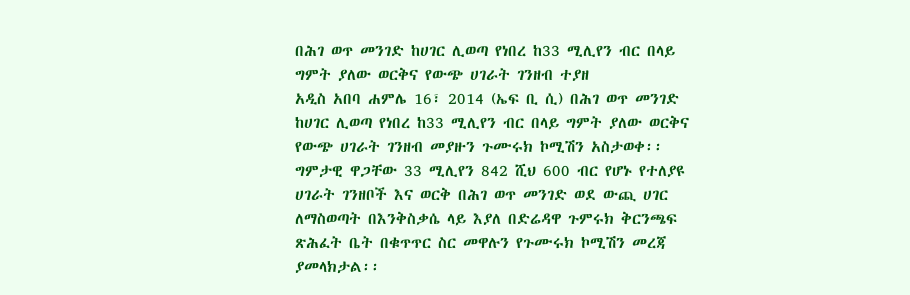በሕገ ወጥ መንገድ ከሀገር ሊወጣ የነበረ ከ33 ሚሊየን ብር በላይ ግምት ያለው ወርቅና የውጭ ሀገራት ገንዘብ ተያዘ
አዲስ አበባ ሐምሌ 16፣ 2014 (ኤፍ ቢ ሲ) በሕገ ወጥ መንገድ ከሀገር ሊወጣ የነበረ ከ33 ሚሊየን ብር በላይ ግምት ያለው ወርቅና የውጭ ሀገራት ገንዘብ መያዙን ጉሙሩክ ኮሚሽን አስታወቀ፡፡
ግምታዊ ዋጋቸው 33 ሚሊየን 842 ሺህ 600 ብር የሆኑ የተለያዩ ሀገራት ገንዘቦች እና ወርቅ በሕገ ወጥ መንገድ ወደ ውጪ ሀገር ለማስወጣት በእንቅስቃሴ ላይ እያለ በድሬዳዋ ጉምሩክ ቅርንጫፍ ጽሕፈት ቤት በቁጥጥር ስር መዋሉን የጉሙሩክ ኮሚሽን መረጃ ያመላክታል፡፡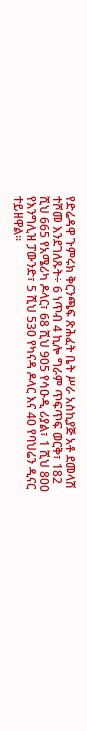የድሬዳዋ ጉምሩክ ቅርንጫፍ ጽሕፈት ቤት ሥራ አስኪያጅ አቶ ደመላሽ ተሾመ እንደገለጹት÷ 6 ነጥብ 4 ኪሎ ግራም ጥፍጥፍ ወርቅ፣ 182 ሺህ 665 የአሜሪካ ዶላር፣ 68 ሺህ 905 የሳዑዲ ሪያል፣ 1 ሺህ 800 የእንግሊዝ ፓውንድ፣ 5 ሺህ 530 የካናዳ ዶላር እና 40 የባህሬን ዲናር ተይዘዋል፡፡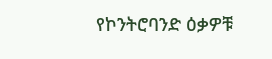የኮንትሮባንድ ዕቃዎቹ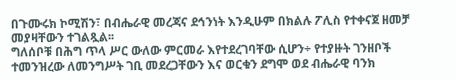በጉሙሩክ ኮሚሽን፣ በብሔራዊ መረጃና ደኅንነት እንዲሁም በክልሉ ፖሊስ የተቀናጀ ዘመቻ መያዛቸውን ተገልጿል፡፡
ግለሰቦቹ በሕግ ጥላ ሥር ውለው ምርመራ እየተደረገባቸው ሲሆን÷ የተያዙት ገንዘቦች ተመንዝረው ለመንግሥት ገቢ መደረጋቸውን እና ወርቁን ደግሞ ወደ ብሔራዊ ባንክ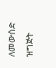ለመውሰድ ዝግጅት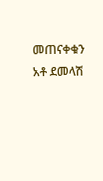መጠናቀቁን አቶ ደመላሽ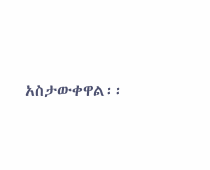አስታውቀዋል፡፡